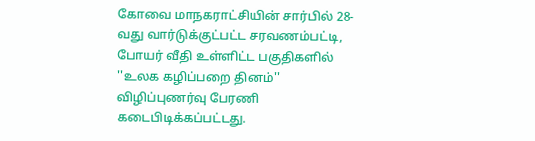கோவை மாநகராட்சியின் சார்பில் 28-வது வார்டுக்குட்பட்ட சரவணம்பட்டி, போயர் வீதி உள்ளிட்ட பகுதிகளில் ''உலக கழிப்பறை தினம்'' விழிப்புணர்வு பேரணி கடைபிடிக்கப்பட்டது.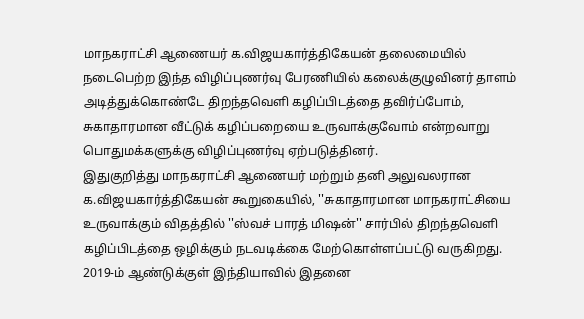மாநகராட்சி ஆணையர் க.விஜயகார்த்திகேயன் தலைமையில் நடைபெற்ற இந்த விழிப்புணர்வு பேரணியில் கலைக்குழுவினர் தாளம் அடித்துக்கொண்டே திறந்தவெளி கழிப்பிடத்தை தவிர்ப்போம், சுகாதாரமான வீட்டுக் கழிப்பறையை உருவாக்குவோம் என்றவாறு பொதுமக்களுக்கு விழிப்புணர்வு ஏற்படுத்தினர்.
இதுகுறித்து மாநகராட்சி ஆணையர் மற்றும் தனி அலுவலரான க.விஜயகார்த்திகேயன் கூறுகையில், ''சுகாதாரமான மாநகராட்சியை உருவாக்கும் விதத்தில் ''ஸ்வச் பாரத் மிஷன்'' சார்பில் திறந்தவெளி கழிப்பிடத்தை ஒழிக்கும் நடவடிக்கை மேற்கொள்ளப்பட்டு வருகிறது. 2019-ம் ஆண்டுக்குள் இந்தியாவில் இதனை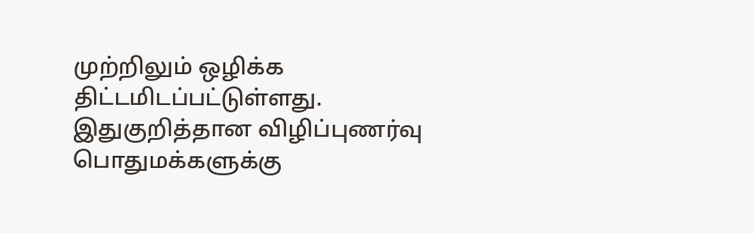முற்றிலும் ஒழிக்க திட்டமிடப்பட்டுள்ளது.
இதுகுறித்தான விழிப்புணர்வு பொதுமக்களுக்கு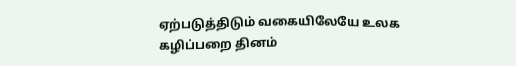ஏற்படுத்திடும் வகையிலேயே உலக கழிப்பறை தினம்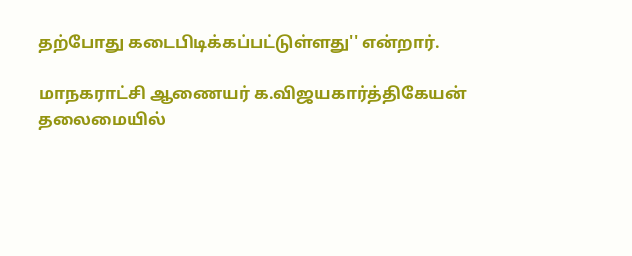தற்போது கடைபிடிக்கப்பட்டுள்ளது'' என்றார்.

மாநகராட்சி ஆணையர் க.விஜயகார்த்திகேயன் தலைமையில்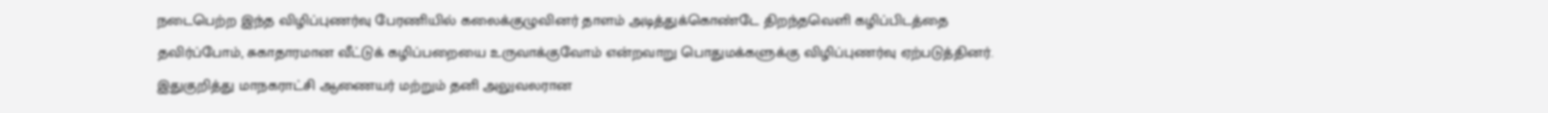நடைபெற்ற இந்த விழிப்புணர்வு பேரணியில் கலைக்குழுவினர் தாளம் அடித்துக்கொண்டே திறந்தவெளி கழிப்பிடத்தை தவிர்ப்போம், சுகாதாரமான வீட்டுக் கழிப்பறையை உருவாக்குவோம் என்றவாறு பொதுமக்களுக்கு விழிப்புணர்வு ஏற்படுத்தினர்.
இதுகுறித்து மாநகராட்சி ஆணையர் மற்றும் தனி அலுவலரான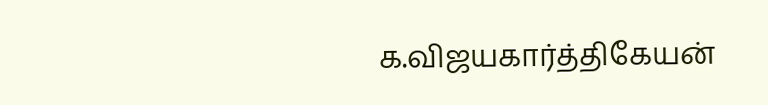க.விஜயகார்த்திகேயன்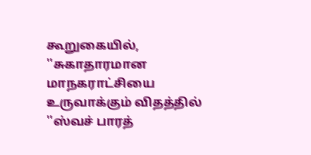கூறுகையில், ''சுகாதாரமான மாநகராட்சியை உருவாக்கும் விதத்தில் ''ஸ்வச் பாரத்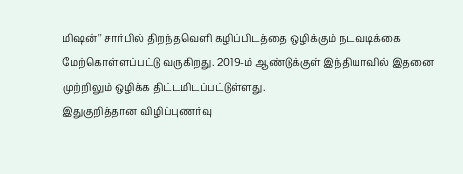மிஷன்'' சார்பில் திறந்தவெளி கழிப்பிடத்தை ஒழிக்கும் நடவடிக்கை மேற்கொள்ளப்பட்டு வருகிறது. 2019-ம் ஆண்டுக்குள் இந்தியாவில் இதனை முற்றிலும் ஒழிக்க திட்டமிடப்பட்டுள்ளது.
இதுகுறித்தான விழிப்புணர்வு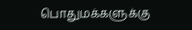பொதுமக்களுக்கு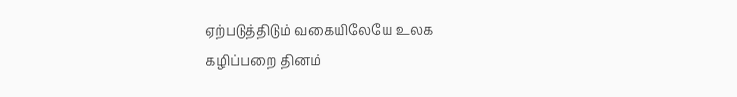ஏற்படுத்திடும் வகையிலேயே உலக கழிப்பறை தினம்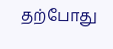தற்போது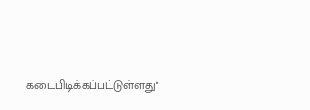கடைபிடிக்கப்பட்டுள்ளது''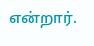என்றார்.